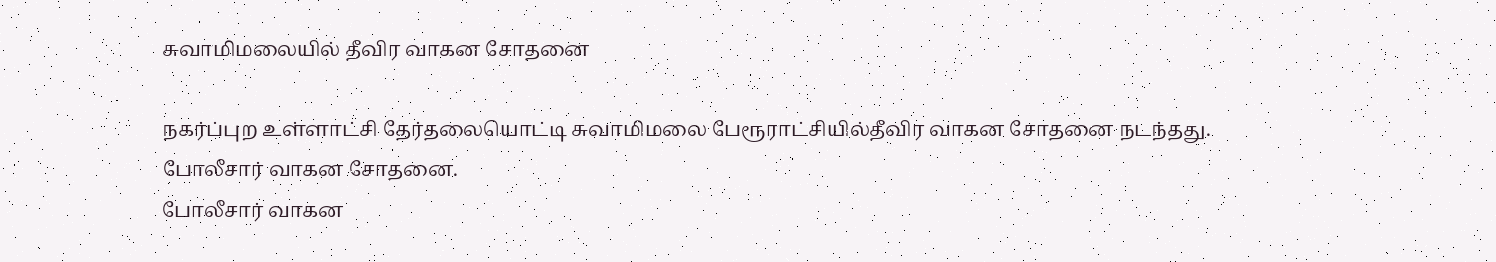சுவாமிமலையில் தீவிர வாகன சோதனை

நகர்ப்புற உள்ளாட்சி தேர்தலையொட்டி சுவாமிமலை பேரூராட்சியில்தீவிர வாகன சோதனை நடந்தது.
போலீசார் வாகன சோதனை.
போலீசார் வாகன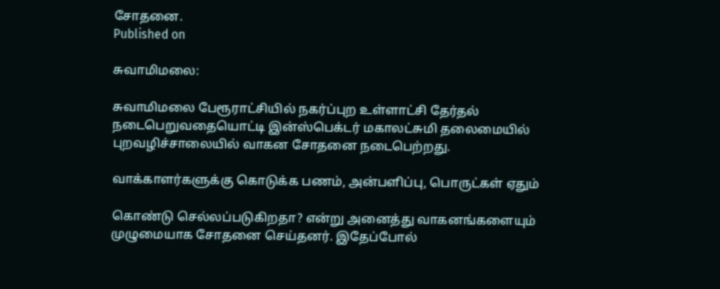சோதனை.
Published on

சுவாமிமலை:

சுவாமிமலை பேரூராட்சியில் நகர்ப்புற உள்ளாட்சி தேர்தல் நடைபெறுவதையொட்டி இன்ஸ்பெக்டர் மகாலட்சுமி தலைமையில் புறவழிச்சாலையில் வாகன சோதனை நடைபெற்றது.

வாக்காளர்களுக்கு கொடுக்க பணம், அன்பளிப்பு, பொருட்கள் ஏதும்

கொண்டு செல்லப்படுகிறதா? என்று அனைத்து வாகனங்களையும் முழுமையாக சோதனை செய்தனர். இதேப்போல்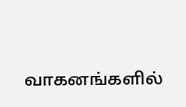வாகனங்களில்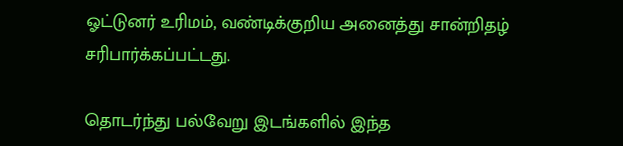ஓட்டுனர் உரிமம், வண்டிக்குறிய அனைத்து சான்றிதழ் சரிபார்க்கப்பட்டது.

தொடர்ந்து பல்வேறு இடங்களில் இந்த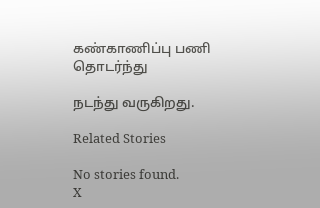கண்காணிப்பு பணி தொடர்ந்து

நடந்து வருகிறது.

Related Stories

No stories found.
X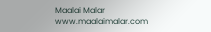Maalai Malar
www.maalaimalar.com